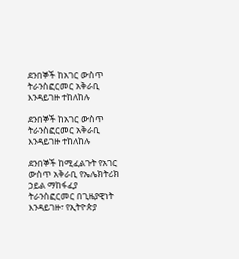ደንበኞች ከአገር ውስጥ ትራንስፎርመር አቅራቢ እንዳይገዙ ተከለከሉ

ደንበኞች ከአገር ውስጥ ትራንስፎርመር አቅራቢ እንዳይገዙ ተከለከሉ

ደንበኞች ከሚፈልጉት የአገር ውስጥ አቅራቢ የኤሌክትሪክ ኃይል ማከፋፈያ ትራንስፎርመር በጊዜያዊነት እንዳይገዙ፣ የኢትዮጵያ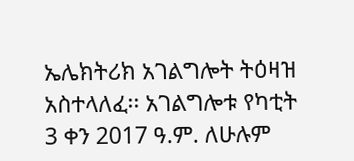ኤሌክትሪክ አገልግሎት ትዕዛዝ አስተላለፈ፡፡ አገልግሎቱ የካቲት 3 ቀን 2017 ዓ.ም. ለሁሉም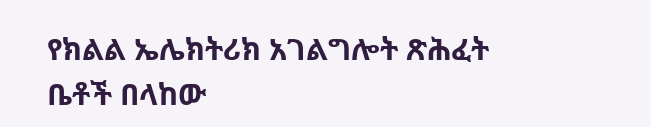የክልል ኤሌክትሪክ አገልግሎት ጽሕፈት ቤቶች በላከው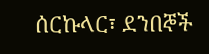ሰርኩላር፣ ደንበኞች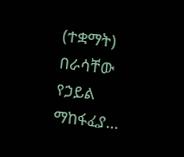(ተቋማት) በራሳቸው የኃይል ማከፋፈያ…